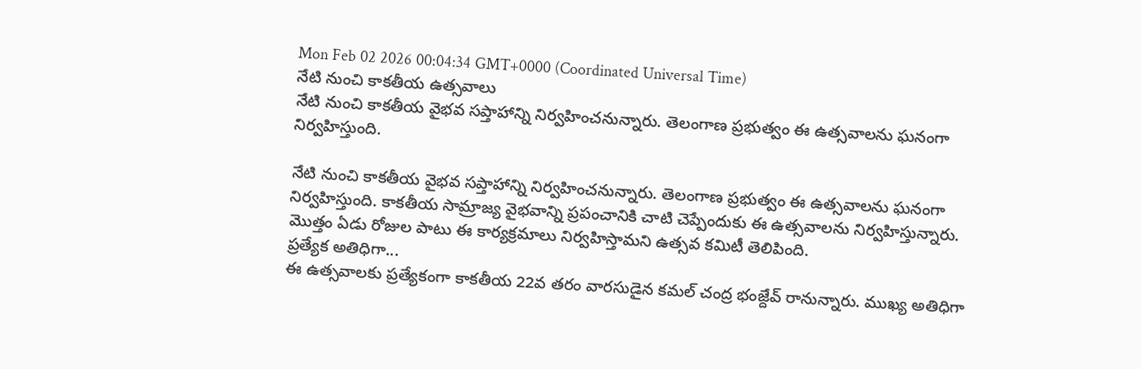Mon Feb 02 2026 00:04:34 GMT+0000 (Coordinated Universal Time)
నేటి నుంచి కాకతీయ ఉత్సవాలు
నేటి నుంచి కాకతీయ వైభవ సప్తాహాన్ని నిర్వహించనున్నారు. తెలంగాణ ప్రభుత్వం ఈ ఉత్సవాలను ఘనంగా నిర్వహిస్తుంది.

నేటి నుంచి కాకతీయ వైభవ సప్తాహాన్ని నిర్వహించనున్నారు. తెలంగాణ ప్రభుత్వం ఈ ఉత్సవాలను ఘనంగా నిర్వహిస్తుంది. కాకతీయ సామ్రాజ్య వైభవాన్ని ప్రపంచానికి చాటి చెప్పేందుకు ఈ ఉత్సవాలను నిర్వహిస్తున్నారు. మొత్తం ఏడు రోజుల పాటు ఈ కార్యక్రమాలు నిర్వహిస్తామని ఉత్సవ కమిటీ తెలిపింది.
ప్రత్యేక అతిధిగా...
ఈ ఉత్సవాలకు ప్రత్యేకంగా కాకతీయ 22వ తరం వారసుడైన కమల్ చంద్ర భంజ్దేవ్ రానున్నారు. ముఖ్య అతిధిగా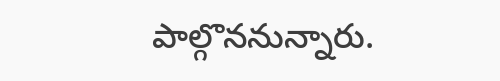పాల్గొననున్నారు.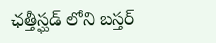ఛత్తీస్ఘడ్ లోని బస్తర్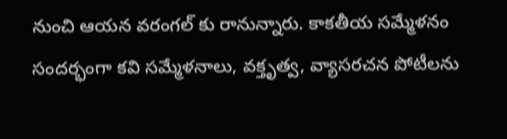నుంచి ఆయన వరంగల్ కు రానున్నారు. కాకతీయ సమ్మేళనం సందర్భంగా కవి సమ్మేళనాలు, వక్తృత్వ, వ్యాసరచన పోటీలను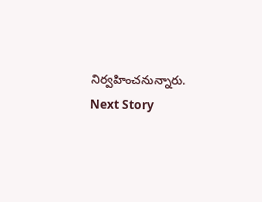నిర్వహించనున్నారు.
Next Story